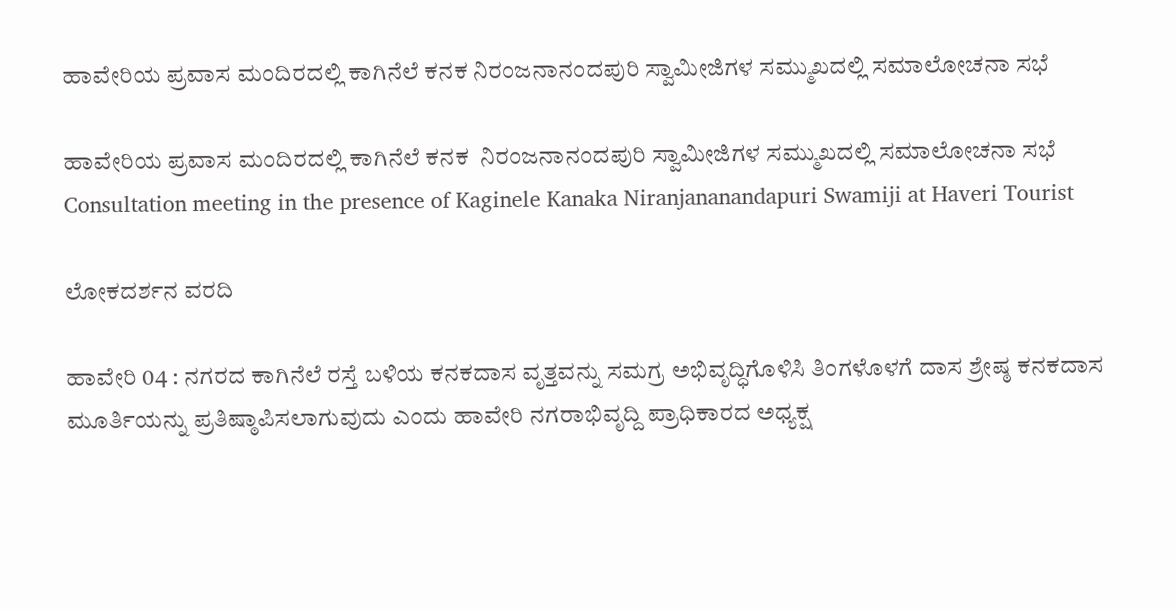ಹಾವೇರಿಯ ಪ್ರವಾಸ ಮಂದಿರದಲ್ಲಿ ಕಾಗಿನೆಲೆ ಕನಕ ನಿರಂಜನಾನಂದಪುರಿ ಸ್ವಾಮೀಜಿಗಳ ಸಮ್ಮುಖದಲ್ಲಿ ಸಮಾಲೋಚನಾ ಸಭೆ

ಹಾವೇರಿಯ ಪ್ರವಾಸ ಮಂದಿರದಲ್ಲಿ ಕಾಗಿನೆಲೆ ಕನಕ  ನಿರಂಜನಾನಂದಪುರಿ ಸ್ವಾಮೀಜಿಗಳ ಸಮ್ಮುಖದಲ್ಲಿ ಸಮಾಲೋಚನಾ ಸಭೆ  Consultation meeting in the presence of Kaginele Kanaka Niranjananandapuri Swamiji at Haveri Tourist

ಲೋಕದರ್ಶನ ವರದಿ

ಹಾವೇರಿ 04 : ನಗರದ ಕಾಗಿನೆಲೆ ರಸ್ತೆ ಬಳಿಯ ಕನಕದಾಸ ವೃತ್ತವನ್ನು ಸಮಗ್ರ ಅಭಿವೃದ್ಧಿಗೊಳಿಸಿ ತಿಂಗಳೊಳಗೆ ದಾಸ ಶ್ರೇಷ್ಠ ಕನಕದಾಸ ಮೂರ್ತಿಯನ್ನು ಪ್ರತಿಷ್ಠಾಪಿಸಲಾಗುವುದು ಎಂದು ಹಾವೇರಿ ನಗರಾಭಿವೃದ್ದಿ ಪ್ರಾಧಿಕಾರದ ಅಧ್ಯಕ್ಷ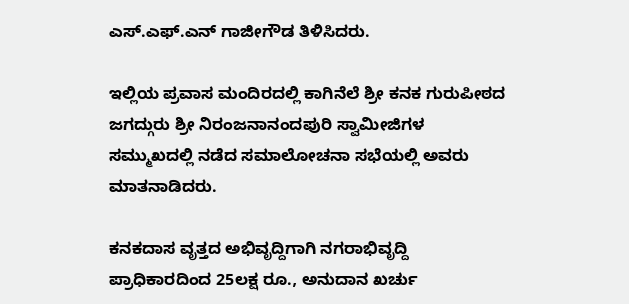ಎಸ್‌.ಎಫ್‌.ಎನ್ ಗಾಜೀಗೌಡ ತಿಳಿಸಿದರು.

ಇಲ್ಲಿಯ ಪ್ರವಾಸ ಮಂದಿರದಲ್ಲಿ ಕಾಗಿನೆಲೆ ಶ್ರೀ ಕನಕ ಗುರುಪೀಠದ ಜಗದ್ಗುರು ಶ್ರೀ ನಿರಂಜನಾನಂದಪುರಿ ಸ್ವಾಮೀಜಿಗಳ ಸಮ್ಮುಖದಲ್ಲಿ ನಡೆದ ಸಮಾಲೋಚನಾ ಸಭೆಯಲ್ಲಿ ಅವರು ಮಾತನಾಡಿದರು.

ಕನಕದಾಸ ವೃತ್ತದ ಅಭಿವೃದ್ದಿಗಾಗಿ ನಗರಾಭಿವೃದ್ದಿ ಪ್ರಾಧಿಕಾರದಿಂದ 25ಲಕ್ಷ ರೂ., ಅನುದಾನ ಖರ್ಚು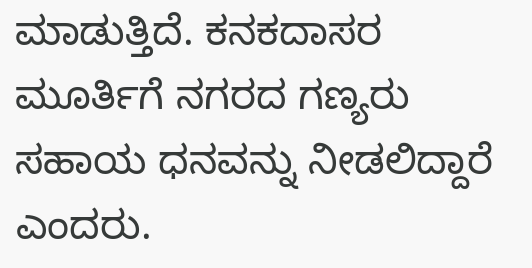ಮಾಡುತ್ತಿದೆ. ಕನಕದಾಸರ ಮೂರ್ತಿಗೆ ನಗರದ ಗಣ್ಯರು ಸಹಾಯ ಧನವನ್ನು ನೀಡಲಿದ್ದಾರೆ ಎಂದರು.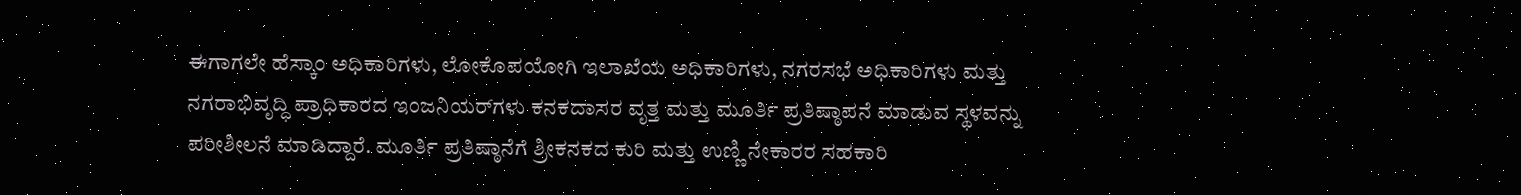ಈಗಾಗಲೇ ಹೆಸ್ಕಾಂ ಅಧಿಕಾರಿಗಳು, ಲೋಕೊಪಯೋಗಿ ಇಲಾಖೆಯ ಅಧಿಕಾರಿಗಳು, ನಗರಸಭೆ ಅಧಿಕಾರಿಗಳು ಮತ್ತು ನಗರಾಭಿವೃದ್ಧಿ ಪ್ರಾಧಿಕಾರದ ಇಂಜನಿಯರ್‌ಗಳು ಕನಕದಾಸರ ವೃತ್ತ ಮತ್ತು ಮೂರ್ತಿ ಪ್ರತಿಷ್ಠಾಪನೆ ಮಾಡುವ ಸ್ಥಳವನ್ನು ಪರೀಶೀಲನೆ ಮಾಡಿದ್ದಾರೆ. ಮೂರ್ತಿ ಪ್ರತಿಷ್ಠಾನೆಗೆ ಶ್ರೀಕನಕದ ಕುರಿ ಮತ್ತು ಉಣ್ಣಿ ನೇಕಾರರ ಸಹಕಾರಿ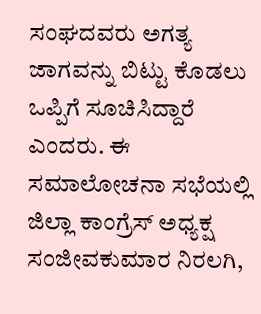ಸಂಘದವರು ಅಗತ್ಯ ಜಾಗವನ್ನು ಬಿಟ್ಟು ಕೊಡಲು ಒಪ್ಪಿಗೆ ಸೂಚಿಸಿದ್ದಾರೆ ಎಂದರು. ಈ ಸಮಾಲೋಚನಾ ಸಭೆಯಲ್ಲಿ ಜಿಲ್ಲಾ ಕಾಂಗ್ರೆಸ್ ಅಧ್ಯಕ್ಷ ಸಂಜೀವಕುಮಾರ ನಿರಲಗಿ,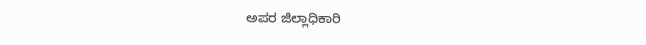ಅಪರ ಜಿಲ್ಲಾಧಿಕಾರಿ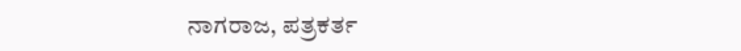ನಾಗರಾಜ, ಪತ್ರಕರ್ತ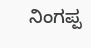ನಿಂಗಪ್ಪ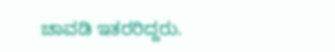ಚಾವಡಿ ಇತರರಿದ್ದರು.